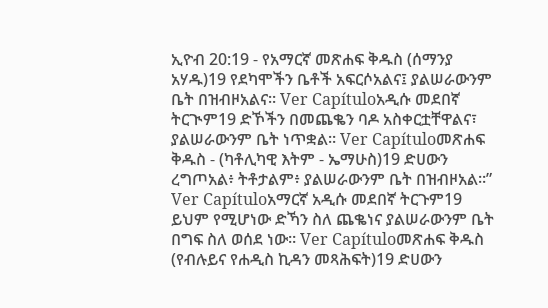ኢዮብ 20:19 - የአማርኛ መጽሐፍ ቅዱስ (ሰማንያ አሃዱ)19 የደካሞችን ቤቶች አፍርሶአልና፤ ያልሠራውንም ቤት በዝብዞአልና። Ver Capítuloአዲሱ መደበኛ ትርጒም19 ድኾችን በመጨቈን ባዶ አስቀርቷቸዋልና፣ ያልሠራውንም ቤት ነጥቋል። Ver Capítuloመጽሐፍ ቅዱስ - (ካቶሊካዊ እትም - ኤማሁስ)19 ድሀውን ረግጦአል፥ ትቶታልም፥ ያልሠራውንም ቤት በዝብዞአል።” Ver Capítuloአማርኛ አዲሱ መደበኛ ትርጉም19 ይህም የሚሆነው ድኻን ስለ ጨቈነና ያልሠራውንም ቤት በግፍ ስለ ወሰደ ነው። Ver Capítuloመጽሐፍ ቅዱስ (የብሉይና የሐዲስ ኪዳን መጻሕፍት)19 ድሀውን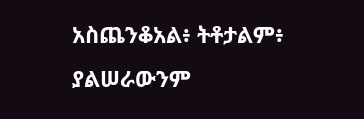አስጨንቆአል፥ ትቶታልም፥ ያልሠራውንም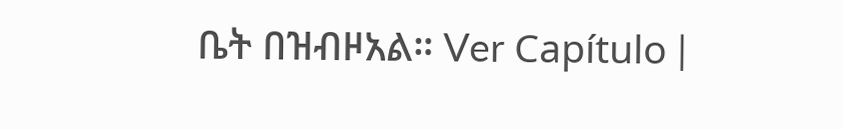ቤት በዝብዞአል። Ver Capítulo |